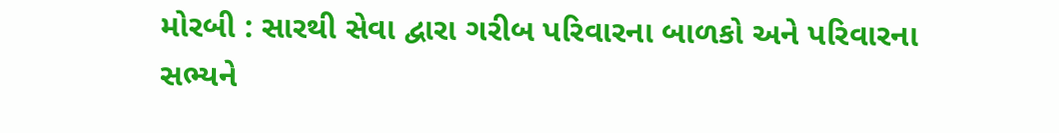મોરબી : સારથી સેવા દ્વારા ગરીબ પરિવારના બાળકો અને પરિવારના સભ્યને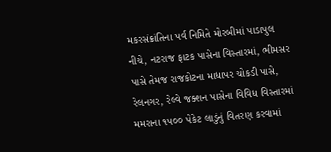મકરસંક્રાંતિના પર્વ નિમિતે મોરબીમાં પાડાપુલ નીચે, નટરાજ ફાટક પાસેના વિસ્તારમાં, ભીમસર પાસે તેમજ રાજકોટના માધાપર ચોકડી પાસે, રેલનગર, રેલ્વે જક્શન પાસેના વિવિધ વિસ્તારમાં મમરાના ૧૫૦૦ પેકેટ લાડુંનું વિતરણ કરવામાં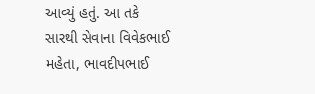આવ્યું હતું. આ તકે સારથી સેવાના વિવેકભાઈ મહેતા, ભાવદીપભાઈ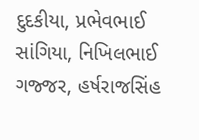દુદકીયા, પ્રભેવભાઈ સાંગિયા, નિખિલભાઈ ગજ્જર, હર્ષરાજસિંહ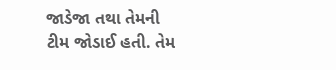જાડેજા તથા તેમની ટીમ જોડાઈ હતી. તેમ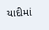યાદીમાં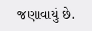જણાવાયું છે.